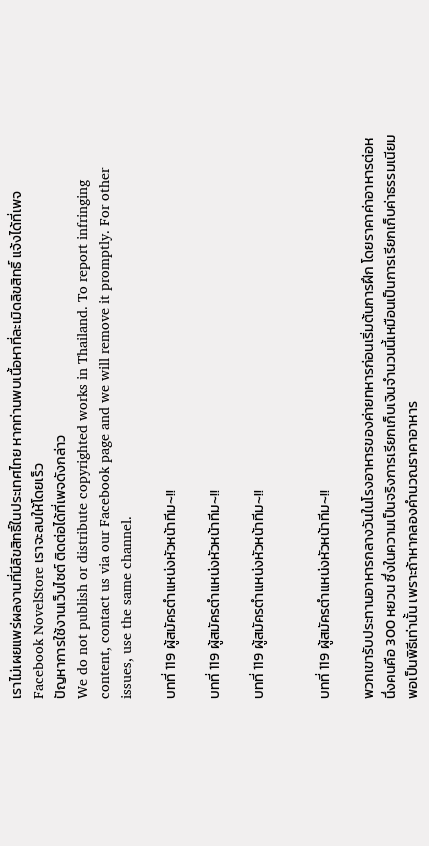เราไม่เผยแพร่ผลงานที่มีลิขสิทธิ์ในประเทศไทย หากท่านพบเนื้อหาที่ละเมิดลิขสิทธิ์ แจ้งได้ที่เพจ Facebook NovelStore เราจะลบให้โดยเร็ว
ปัญหาการใช้งานเว็บไซต์ ติดต่อได้ที่เพจดังกล่าว
We do not publish or distribute copyrighted works in Thailand. To report infringing content, contact us via our Facebook page and we will remove it promptly. For other issues, use the same channel.

บทที่ 119 ผู้สมัครตำแหน่งหัวหน้าทีม~!!

บทที่ 119 ผู้สมัครตำแหน่งหัวหน้าทีม~!!

บทที่ 119 ผู้สมัครตำแหน่งหัวหน้าทีม~!!


บทที่ 119 ผู้สมัครตำแหน่งหัวหน้าทีม~!!

พวกเขารับประทานอาหารกลางวันในโรงอาหารของค่ายทหารก่อนเริ่มต้นการฝึก โดยราคาค่าอาหารต่อหนึ่งคนคือ 300 หยวน ซึ่งในความเป็นจริงการเรียกเก็บเงินจำนวนนี้เหมือนเป็นการเรียกเก็บค่าธรรมเนียมพอเป็นพิธีเท่านั้น เพราะถ้าหากลองคำนวณราคาอาหาร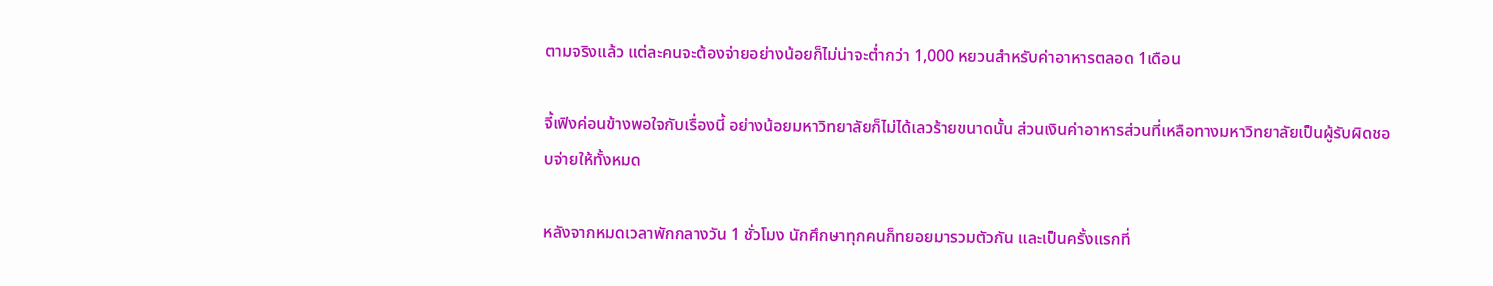ตามจริงแล้ว แต่ละคนจะต้องจ่ายอย่างน้อยก็ไม่น่าจะต่ำกว่า 1,000 หยวนสำหรับค่าอาหารตลอด 1เดือน

จี้เฟิงค่อนข้างพอใจกับเรื่องนี้ อย่างน้อยมหาวิทยาลัยก็ไม่ได้เลวร้ายขนาดนั้น ส่วนเงินค่าอาหารส่วนที่เหลือทางมหาวิทยาลัยเป็นผู้รับผิดชอบจ่ายให้ทั้งหมด

หลังจากหมดเวลาพักกลางวัน 1 ชั่วโมง นักศึกษาทุกคนก็ทยอยมารวมตัวกัน และเป็นครั้งแรกที่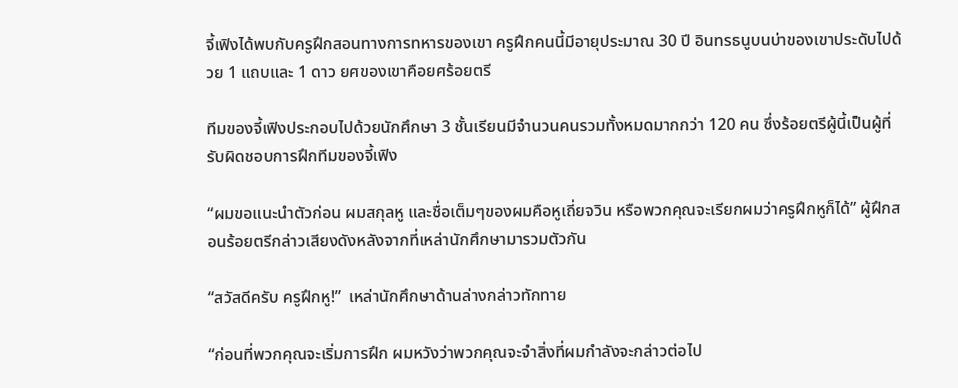จี้เฟิงได้พบกับครูฝึกสอนทางการทหารของเขา ครูฝึกคนนี้มีอายุประมาณ 30 ปี อินทรธนูบนบ่าของเขาประดับไปด้วย 1 แถบและ 1 ดาว ยศของเขาคือยศร้อยตรี

ทีมของจี้เฟิงประกอบไปด้วยนักศึกษา 3 ชั้นเรียนมีจำนวนคนรวมทั้งหมดมากกว่า 120 คน ซึ่งร้อยตรีผู้นี้เป็นผู้ที่รับผิดชอบการฝึกทีมของจี้เฟิง

“ผมขอแนะนำตัวก่อน ผมสกุลหู และชื่อเต็มๆของผมคือหูเถี่ยจวิน หรือพวกคุณจะเรียกผมว่าครูฝึกหูก็ได้” ผู้ฝึกสอนร้อยตรีกล่าวเสียงดังหลังจากที่เหล่านักศึกษามารวมตัวกัน

“สวัสดีครับ ครูฝึกหู!”  เหล่านักศึกษาด้านล่างกล่าวทักทาย

“ก่อนที่พวกคุณจะเริ่มการฝึก ผมหวังว่าพวกคุณจะจำสิ่งที่ผมกำลังจะกล่าวต่อไป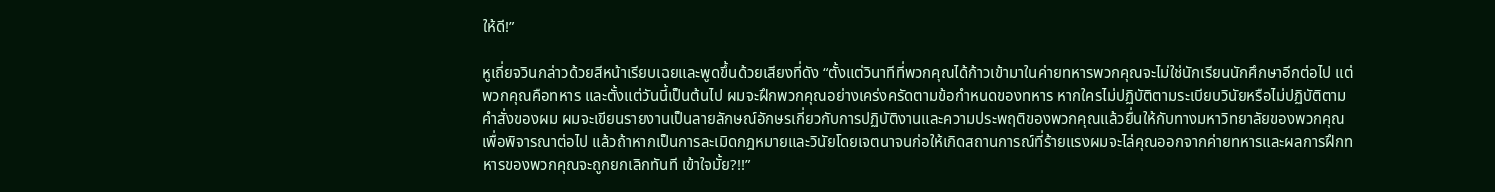ให้ดี!”

หูเถี่ยจวินกล่าวด้วยสีหน้าเรียบเฉยและพูดขึ้นด้วยเสียงที่ดัง “ตั้งแต่วินาทีที่พวกคุณได้ก้าวเข้ามาในค่ายทหารพวกคุณจะไม่ใช่นักเรียนนักศึกษาอีกต่อไป แต่พวกคุณคือทหาร และตั้งแต่วันนี้เป็นต้นไป ผมจะฝึกพวกคุณอย่างเคร่งครัดตามข้อกำหนดของทหาร หากใครไม่ปฏิบัติตามระเบียบวินัยหรือไม่ปฏิบัติตามคำสั่งของผม ผมจะเขียนรายงานเป็นลายลักษณ์อักษรเกี่ยวกับการปฏิบัติงานและความประพฤติของพวกคุณแล้วยื่นให้กับทางมหาวิทยาลัยของพวกคุณเพื่อพิจารณาต่อไป แล้วถ้าหากเป็นการละเมิดกฎหมายและวินัยโดยเจตนาจนก่อให้เกิดสถานการณ์ที่ร้ายแรงผมจะไล่คุณออกจากค่ายทหารและผลการฝึกทหารของพวกคุณจะถูกยกเลิกทันที เข้าใจมั้ย?!!”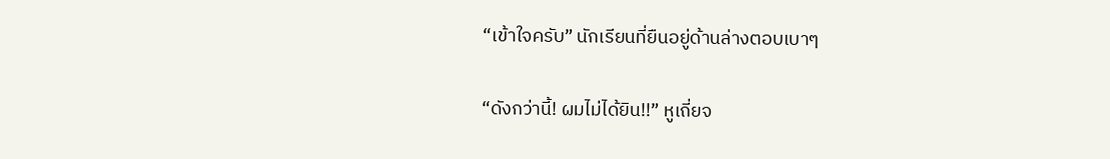“เข้าใจครับ” นักเรียนที่ยืนอยู่ด้านล่างตอบเบาๆ

“ดังกว่านี้! ผมไม่ได้ยิน!!” หูเถี่ยจ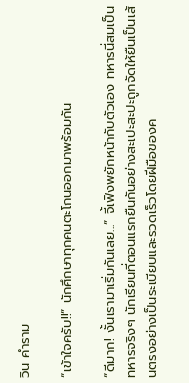วิน คำราม

“เข้าใจครับ!!” นักศึกษาทุกคนตะโกนออกมาพร้อมกัน

“ดีมาก! งั้นเรามาเริ่มกันเลย...” จี้เฟิงพยักหน้ากับตัวเอง ทหารนี่สมเป็นทหารจริงๆ นักเรียนที่ตอนแรกยืนกันอย่างสะเปะสะปะถูกจัดให้ยืนเป็นเส้นตรงอย่างเป็นระเบียบและรวดเร็วโดยฝีมือของค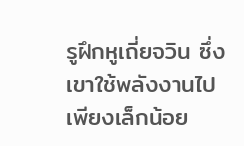รูฝึกหูเถี่ยจวิน ซึ่งเขาใช้พลังงานไปเพียงเล็กน้อย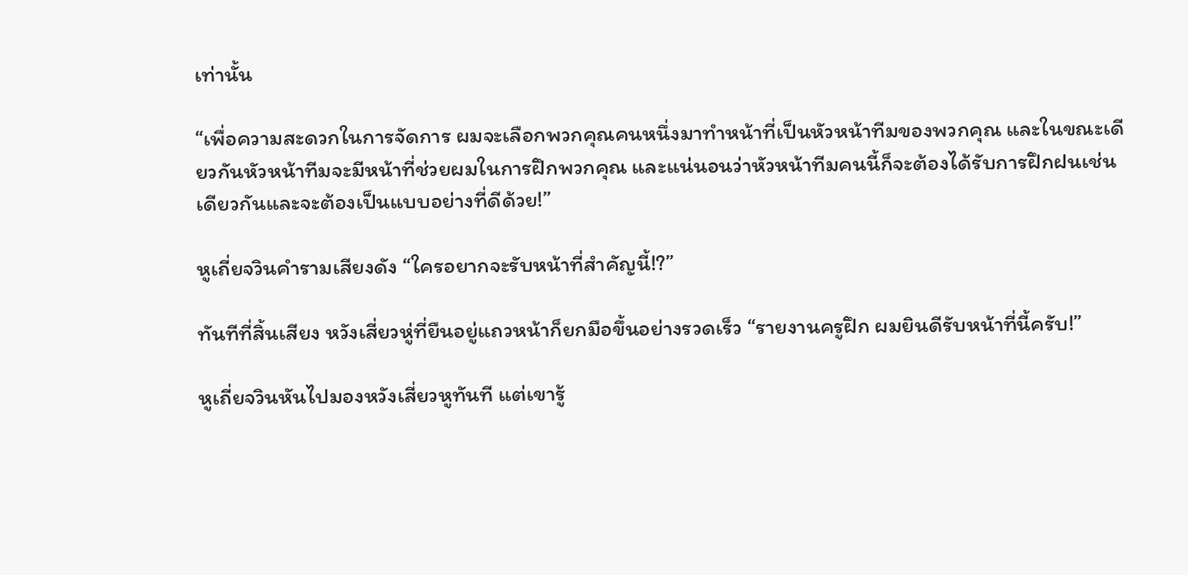เท่านั้น

“เพื่อความสะดวกในการจัดการ ผมจะเลือกพวกคุณคนหนึ่งมาทำหน้าที่เป็นหัวหน้าทีมของพวกคุณ และในขณะเดียวกันหัวหน้าทีมจะมีหน้าที่ช่วยผมในการฝึกพวกคุณ และแน่นอนว่าหัวหน้าทีมคนนี้ก็จะต้องได้รับการฝึกฝนเช่นเดียวกันและจะต้องเป็นแบบอย่างที่ดีด้วย!”

หูเถี่ยจวินคำรามเสียงดัง “ใครอยากจะรับหน้าที่สำคัญนี้!?”

ทันทีที่สิ้นเสียง หวังเสี่ยวหู่ที่ยืนอยู่แถวหน้าก็ยกมือขึ้นอย่างรวดเร็ว “รายงานครูฝึก ผมยินดีรับหน้าที่นี้ครับ!”

หูเถี่ยจวินหันไปมองหวังเสี่ยวหูทันที แต่เขารู้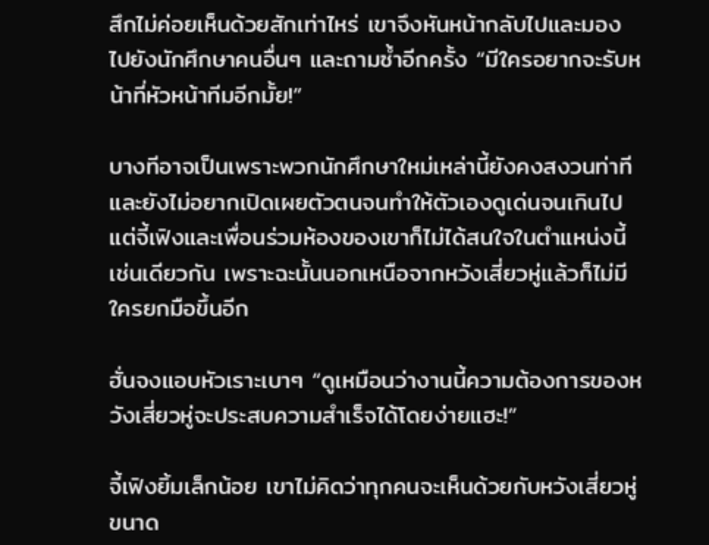สึกไม่ค่อยเห็นด้วยสักเท่าไหร่ เขาจึงหันหน้ากลับไปและมองไปยังนักศึกษาคนอื่นๆ และถามซ้ำอีกครั้ง “มีใครอยากจะรับหน้าที่หัวหน้าทีมอีกมั้ย!”

บางทีอาจเป็นเพราะพวกนักศึกษาใหม่เหล่านี้ยังคงสงวนท่าทีและยังไม่อยากเปิดเผยตัวตนจนทำให้ตัวเองดูเด่นจนเกินไป แต่จี้เฟิงและเพื่อนร่วมห้องของเขาก็ไม่ได้สนใจในตำแหน่งนี้เช่นเดียวกัน เพราะฉะนั้นนอกเหนือจากหวังเสี่ยวหู่แล้วก็ไม่มีใครยกมือขึ้นอีก

ฮั่นจงแอบหัวเราะเบาๆ “ดูเหมือนว่างานนี้ความต้องการของหวังเสี่ยวหู่จะประสบความสำเร็จได้โดยง่ายแฮะ!”

จี้เฟิงยิ้มเล็กน้อย เขาไม่คิดว่าทุกคนจะเห็นด้วยกับหวังเสี่ยวหู่ขนาด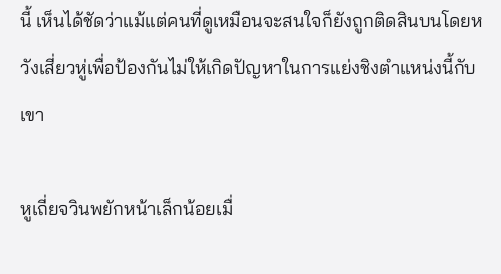นี้ เห็นได้ชัดว่าแม้แต่คนที่ดูเหมือนจะสนใจก็ยังถูกติดสินบนโดยหวังเสี่ยวหู่เพื่อป้องกันไม่ให้เกิดปัญหาในการแย่งชิงตำแหน่งนี้กับเขา

หูเถี่ยจวินพยักหน้าเล็กน้อยเมื่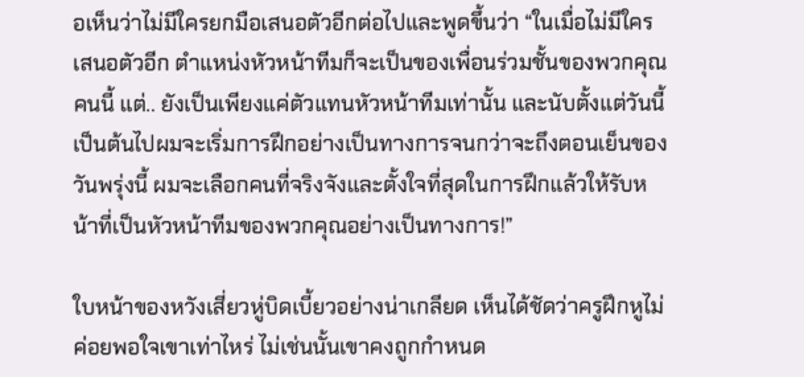อเห็นว่าไม่มีใครยกมือเสนอตัวอีกต่อไปและพูดขึ้นว่า “ในเมื่อไม่มีใครเสนอตัวอีก ตำแหน่งหัวหน้าทีมก็จะเป็นของเพื่อนร่วมชั้นของพวกคุณคนนี้ แต่.. ยังเป็นเพียงแค่ตัวแทนหัวหน้าทีมเท่านั้น และนับตั้งแต่วันนี้เป็นต้นไปผมจะเริ่มการฝึกอย่างเป็นทางการจนกว่าจะถึงตอนเย็นของวันพรุ่งนี้ ผมจะเลือกคนที่จริงจังและตั้งใจที่สุดในการฝึกแล้วให้รับหน้าที่เป็นหัวหน้าทีมของพวกคุณอย่างเป็นทางการ!”

ใบหน้าของหวังเสี่ยวหู่บิดเบี้ยวอย่างน่าเกลียด เห็นได้ชัดว่าครูฝึกหูไม่ค่อยพอใจเขาเท่าไหร่ ไม่เช่นนั้นเขาคงถูกกำหนด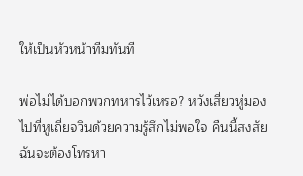ให้เป็นหัวหน้าทีมทันที

พ่อไม่ได้บอกพวกทหารไว้เหรอ? หวังเสี่ยวหู่มองไปที่หูเถี่ยจวินด้วยความรู้สึกไม่พอใจ คืนนี้สงสัยฉันจะต้องโทรหา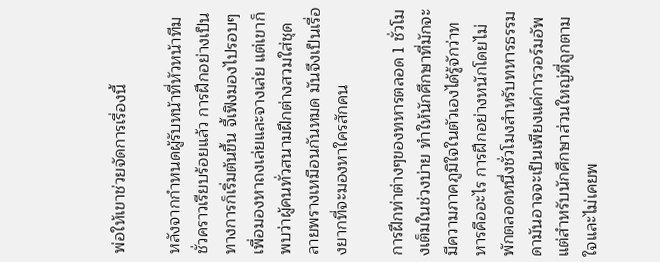พ่อให้เขาช่วยจัดการเรื่องนี้

หลังจากกำหนดผู้รับหน้าที่หัวหน้าทีมชั่วคราวเรียบร้อยแล้ว การฝึกอย่างเป็นทางการก็เริ่มต้นขึ้น จี้เฟิงมองไปรอบๆเพื่อมองหาถงเล่ยและจางเล่ย แต่เขาก็พบว่าผู้คนทั่วสนามฝึกต่างสวมใส่ชุดลายพรางเหมือนกันหมด มันจึงเป็นเรื่องยากที่จะมองหาใครสักคน

การฝึกท่าต่างๆของทหารตลอด 1 ชั่วโมงเต็มในช่วงบ่าย ทำให้นักศึกษาที่มักจะมีความภาคภูมิใจในตัวเองได้รู้จักว่าทหารคืออะไร การฝึกอย่างหนักโดยไม่พักตลอดหนึ่งชั่วโมงสำหรับทหารธรรมดามันอาจจะเป็นเพียงแค่การวอร์มอัพ แต่สำหรับนักศึกษาส่วนใหญ่ที่ถูกตามใจและไม่เคยพ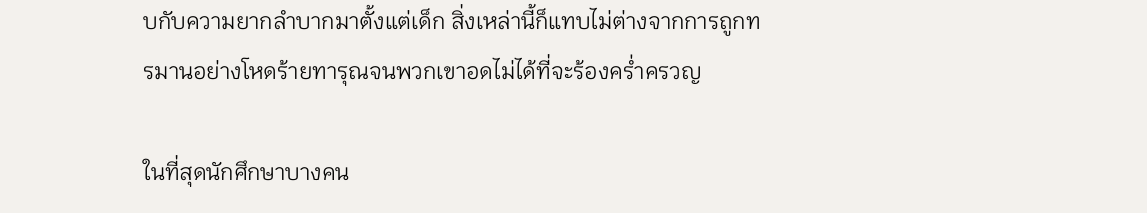บกับความยากลำบากมาตั้งแต่เด็ก สิ่งเหล่านี้ก็แทบไม่ต่างจากการถูกทรมานอย่างโหดร้ายทารุณจนพวกเขาอดไม่ได้ที่จะร้องคร่ำครวญ

ในที่สุดนักศึกษาบางคน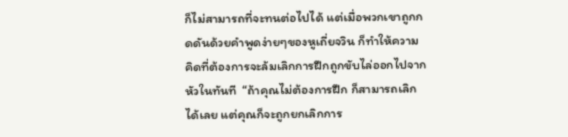ก็ไม่สามารถที่จะทนต่อไปได้ แต่เมื่อพวกเขาถูกกดดันด้วยคำพูดง่ายๆของหูเถี่ยจวิน ก็ทำให้ความคิดที่ต้องการจะล้มเลิกการฝึกถูกขับไล่ออกไปจากหัวในทันที  “ถ้าคุณไม่ต้องการฝึก ก็สามารถเลิกได้เลย แต่คุณก็จะถูกยกเลิกการ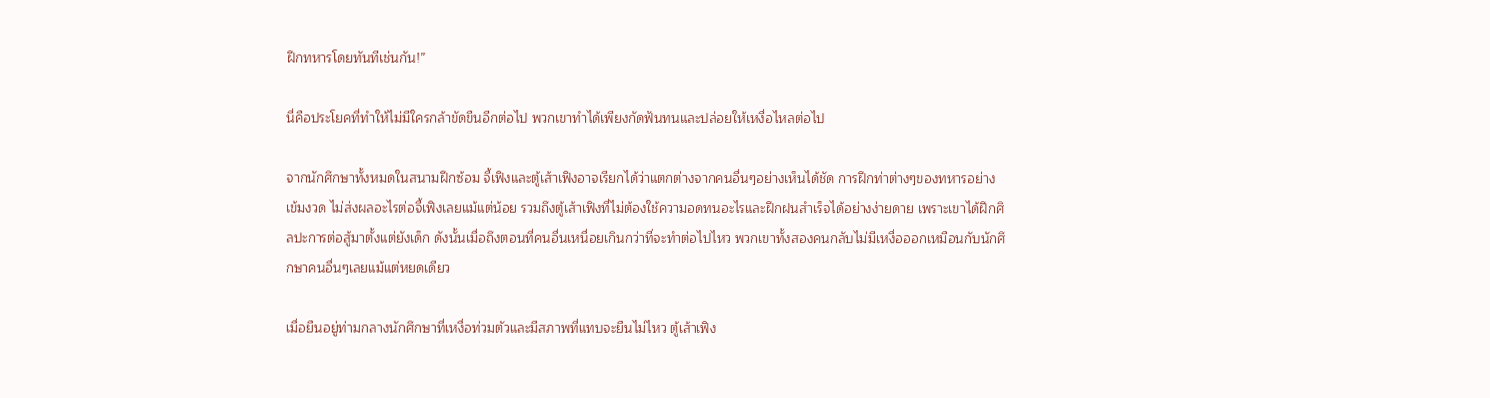ฝึกทหารโดยทันทีเช่นกัน!”

นี่คือประโยคที่ทำให้ไม่มีใครกล้าขัดขืนอีกต่อไป พวกเขาทำได้เพียงกัดฟันทนและปล่อยให้เหงื่อไหลต่อไป

จากนักศึกษาทั้งหมดในสนามฝึกซ้อม จี้เฟิงและตู้เส้าเฟิงอาจเรียกได้ว่าแตกต่างจากคนอื่นๆอย่างเห็นได้ชัด การฝึกท่าต่างๆของทหารอย่างเข้มงวด ไม่ส่งผลอะไรต่อจี้เฟิงเลยแม้แต่น้อย รวมถึงตู้เส้าเฟิงที่ไม่ต้องใช้ความอดทนอะไรและฝึกฝนสำเร็จได้อย่างง่ายดาย เพราะเขาได้ฝึกศิลปะการต่อสู้มาตั้งแต่ยังเด็ก ดังนั้นเมื่อถึงตอนที่คนอื่นเหนื่อยเกินกว่าที่จะทำต่อไปไหว พวกเขาทั้งสองคนกลับไม่มีเหงื่อออกเหมือนกับนักศึกษาคนอื่นๆเลยแม้แต่หยดเดียว

เมื่อยืนอยู่ท่ามกลางนักศึกษาที่เหงื่อท่วมตัวและมีสภาพที่แทบจะยืนไม่ไหว ตู้เส้าเฟิง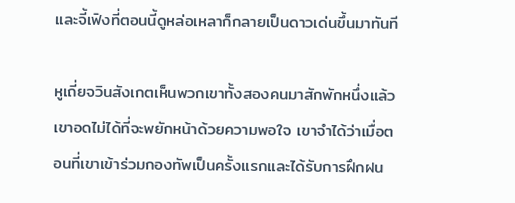และจี้เฟิงที่ตอนนี้ดูหล่อเหลาก็กลายเป็นดาวเด่นขึ้นมาทันที

หูเถี่ยจวินสังเกตเห็นพวกเขาทั้งสองคนมาสักพักหนึ่งแล้ว เขาอดไม่ได้ที่จะพยักหน้าด้วยความพอใจ เขาจำได้ว่าเมื่อตอนที่เขาเข้าร่วมกองทัพเป็นครั้งแรกและได้รับการฝึกฝน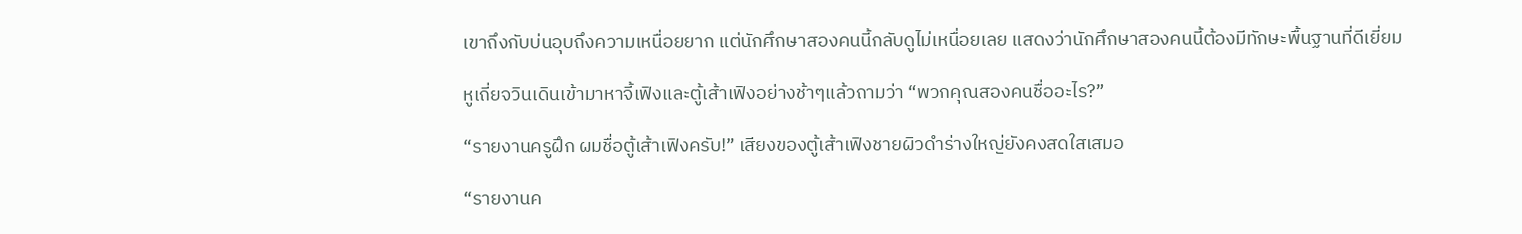เขาถึงกับบ่นอุบถึงความเหนื่อยยาก แต่นักศึกษาสองคนนี้กลับดูไม่เหนื่อยเลย แสดงว่านักศึกษาสองคนนี้ต้องมีทักษะพื้นฐานที่ดีเยี่ยม

หูเถี่ยจวินเดินเข้ามาหาจี้เฟิงและตู้เส้าเฟิงอย่างช้าๆแล้วถามว่า “พวกคุณสองคนชื่ออะไร?”

“รายงานครูฝึก ผมชื่อตู้เส้าเฟิงครับ!” เสียงของตู้เส้าเฟิงชายผิวดำร่างใหญ่ยังคงสดใสเสมอ

“รายงานค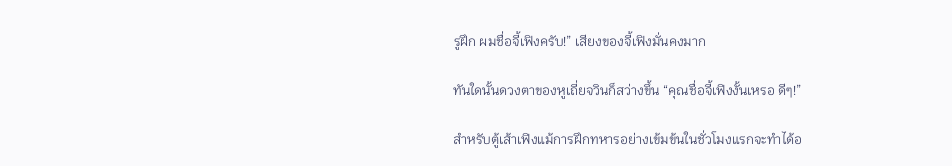รูฝึก ผมชื่อจี้เฟิงครับ!” เสียงของจี้เฟิงมั่นคงมาก

ทันใดนั้นดวงตาของหูเถี่ยจวินก็สว่างขึ้น “คุณชื่อจี้เฟิงงั้นเหรอ ดีๆ!”

สำหรับตู้เส้าเฟิงแม้การฝึกทหารอย่างเข้มข้นในชั่วโมงแรกจะทำได้อ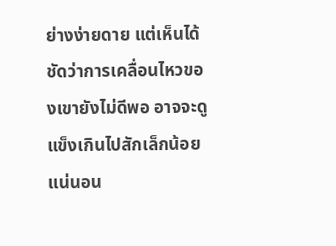ย่างง่ายดาย แต่เห็นได้ชัดว่าการเคลื่อนไหวของเขายังไม่ดีพอ อาจจะดูแข็งเกินไปสักเล็กน้อย แน่นอน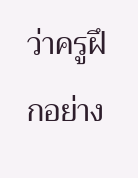ว่าครูฝึกอย่าง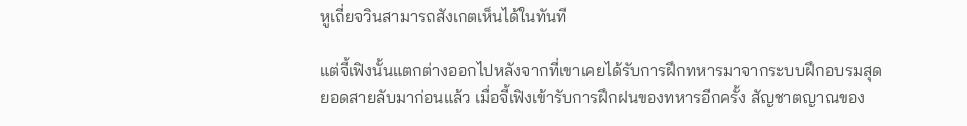หูเถี่ยจวินสามารถสังเกตเห็นได้ในทันที

แต่จี้เฟิงนั้นแตกต่างออกไปหลังจากที่เขาเคยได้รับการฝึกทหารมาจากระบบฝึกอบรมสุดยอดสายลับมาก่อนแล้ว เมื่อจี้เฟิงเข้ารับการฝึกฝนของทหารอีกครั้ง สัญชาตญาณของ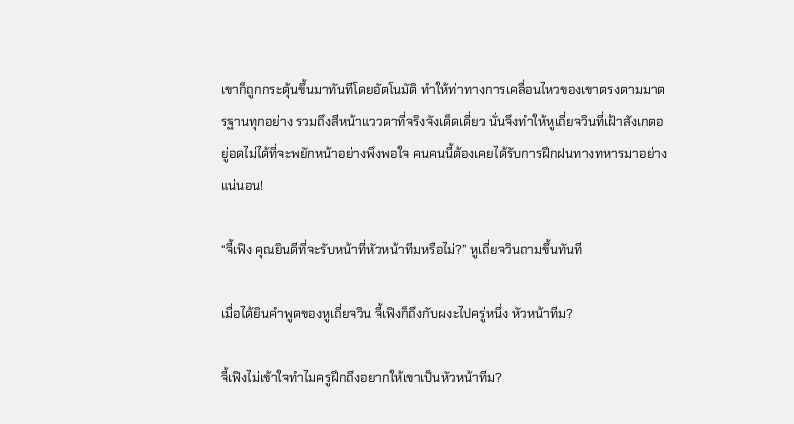เขาก็ถูกกระตุ้นขึ้นมาทันทีโดยอัตโนมัติ ทำให้ท่าทางการเคลื่อนไหวของเขาตรงตามมาตรฐานทุกอย่าง รวมถึงสีหน้าแววตาที่จริงจังเด็ดเดี่ยว นั่นจึงทำให้หูเถี่ยจวินที่เฝ้าสังเกตอยู่อดไม่ได้ที่จะพยักหน้าอย่างพึงพอใจ คนคนนี้ต้องเคยได้รับการฝึกฝนทางทหารมาอย่างแน่นอน!

“จี้เฟิง คุณยินดีที่จะรับหน้าที่หัวหน้าทีมหรือไม่?” หูเถี่ยจวินถามขึ้นทันที

เมื่อได้ยินคำพูดของหูเถี่ยจวิน จี้เฟิงก็ถึงกับผงะไปครู่หนึ่ง หัวหน้าทีม?

จี้เฟิงไม่เข้าใจทำไมครูฝึกถึงอยากให้เขาเป็นหัวหน้าทีม?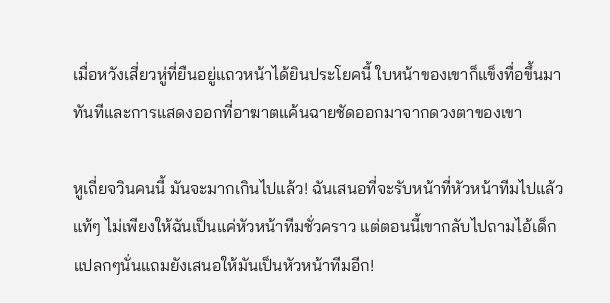เมื่อหวังเสี่ยวหู่ที่ยืนอยู่แถวหน้าได้ยินประโยคนี้ ใบหน้าของเขาก็แข็งทื่อขึ้นมาทันทีและการแสดงออกที่อาฆาตแค้นฉายชัดออกมาจากดวงตาของเขา

หูเถี่ยจวินคนนี้ มันจะมากเกินไปแล้ว! ฉันเสนอที่จะรับหน้าที่หัวหน้าทีมไปแล้วแท้ๆ ไม่เพียงให้ฉันเป็นแค่หัวหน้าทีมชั่วคราว แต่ตอนนี้เขากลับไปถามไอ้เด็กแปลกๆนั่นแถมยังเสนอให้มันเป็นหัวหน้าทีมอีก!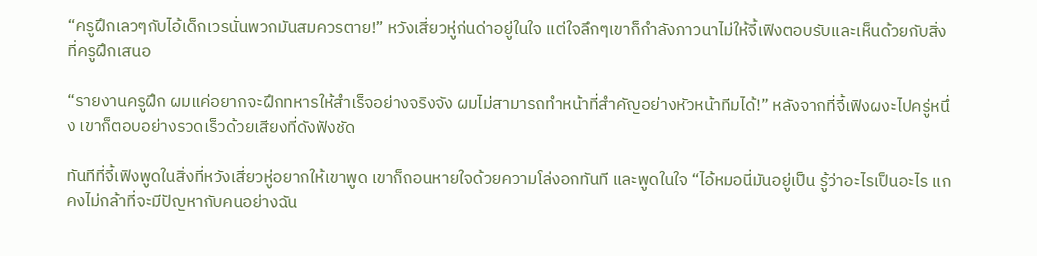“ครูฝึกเลวๆกับไอ้เด็กเวรนั่นพวกมันสมควรตาย!” หวังเสี่ยวหู่ก่นด่าอยู่ในใจ แต่ใจลึกๆเขาก็กำลังภาวนาไม่ให้จี้เฟิงตอบรับและเห็นด้วยกับสิ่งที่ครูฝึกเสนอ

“รายงานครูฝึก ผมแค่อยากจะฝึกทหารให้สำเร็จอย่างจริงจัง ผมไม่สามารถทำหน้าที่สำคัญอย่างหัวหน้าทีมได้!” หลังจากที่จี้เฟิงผงะไปครู่หนึ่ง เขาก็ตอบอย่างรวดเร็วด้วยเสียงที่ดังฟังชัด

ทันทีที่จี้เฟิงพูดในสิ่งที่หวังเสี่ยวหู่อยากให้เขาพูด เขาก็ถอนหายใจด้วยความโล่งอกทันที และพูดในใจ “ไอ้หมอนี่มันอยู่เป็น รู้ว่าอะไรเป็นอะไร แกคงไม่กล้าที่จะมีปัญหากับคนอย่างฉัน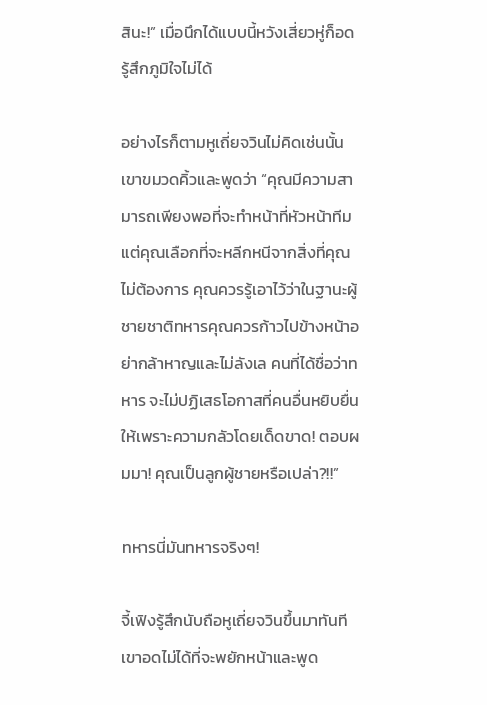สินะ!” เมื่อนึกได้แบบนี้หวังเสี่ยวหู่ก็อดรู้สึกภูมิใจไม่ได้

อย่างไรก็ตามหูเถี่ยจวินไม่คิดเช่นนั้น เขาขมวดคิ้วและพูดว่า “คุณมีความสามารถเพียงพอที่จะทำหน้าที่หัวหน้าทีม แต่คุณเลือกที่จะหลีกหนีจากสิ่งที่คุณไม่ต้องการ คุณควรรู้เอาไว้ว่าในฐานะผู้ชายชาติทหารคุณควรก้าวไปข้างหน้าอย่ากล้าหาญและไม่ลังเล คนที่ได้ชื่อว่าทหาร จะไม่ปฏิเสธโอกาสที่คนอื่นหยิบยื่นให้เพราะความกลัวโดยเด็ดขาด! ตอบผมมา! คุณเป็นลูกผู้ชายหรือเปล่า?!!”

ทหารนี่มันทหารจริงๆ!

จี้เฟิงรู้สึกนับถือหูเถี่ยจวินขึ้นมาทันที เขาอดไม่ได้ที่จะพยักหน้าและพูด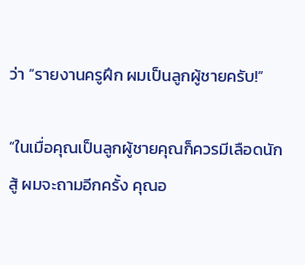ว่า “รายงานครูฝึก ผมเป็นลูกผู้ชายครับ!”

“ในเมื่อคุณเป็นลูกผู้ชายคุณก็ควรมีเลือดนักสู้ ผมจะถามอีกครั้ง คุณอ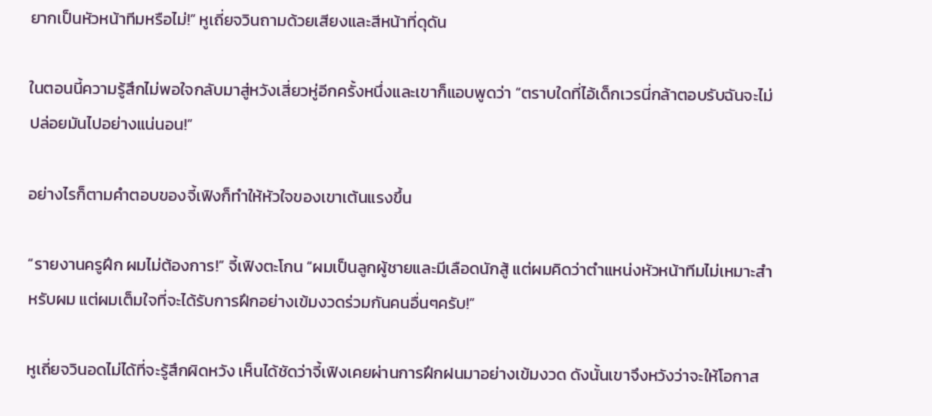ยากเป็นหัวหน้าทีมหรือไม่!” หูเถี่ยจวินถามด้วยเสียงและสีหน้าที่ดุดัน

ในตอนนี้ความรู้สึกไม่พอใจกลับมาสู่หวังเสี่ยวหู่อีกครั้งหนึ่งและเขาก็แอบพูดว่า “ตราบใดที่ไอ้เด็กเวรนี่กล้าตอบรับฉันจะไม่ปล่อยมันไปอย่างแน่นอน!”

อย่างไรก็ตามคำตอบของจี้เฟิงก็ทำให้หัวใจของเขาเต้นแรงขึ้น

“รายงานครูฝึก ผมไม่ต้องการ!” จี้เฟิงตะโกน “ผมเป็นลูกผู้ชายและมีเลือดนักสู้ แต่ผมคิดว่าตำแหน่งหัวหน้าทีมไม่เหมาะสำหรับผม แต่ผมเต็มใจที่จะได้รับการฝึกอย่างเข้มงวดร่วมกันคนอื่นๆครับ!”

หูเถี่ยจวินอดไม่ได้ที่จะรู้สึกผิดหวัง เห็นได้ชัดว่าจี้เฟิงเคยผ่านการฝึกฝนมาอย่างเข้มงวด ดังนั้นเขาจึงหวังว่าจะให้โอกาส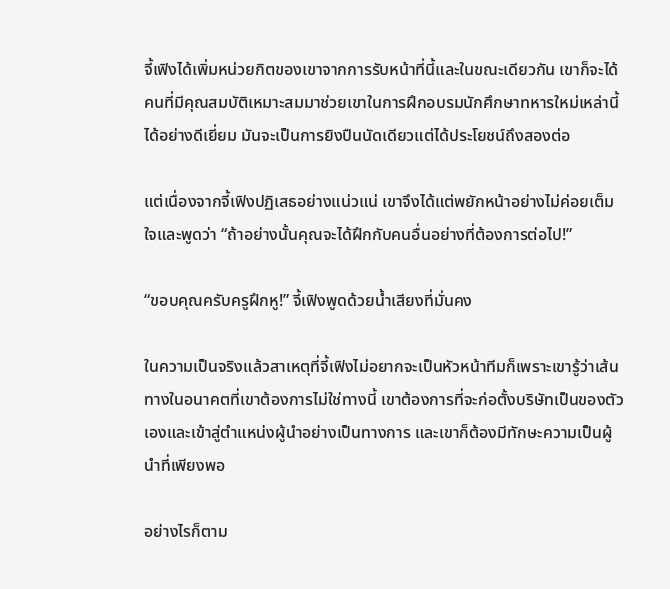จี้เฟิงได้เพิ่มหน่วยกิตของเขาจากการรับหน้าที่นี้และในขณะเดียวกัน เขาก็จะได้คนที่มีคุณสมบัติเหมาะสมมาช่วยเขาในการฝึกอบรมนักศึกษาทหารใหม่เหล่านี้ได้อย่างดีเยี่ยม มันจะเป็นการยิงปืนนัดเดียวแต่ได้ประโยชน์ถึงสองต่อ

แต่เนื่องจากจี้เฟิงปฏิเสธอย่างแน่วแน่ เขาจึงได้แต่พยักหน้าอย่างไม่ค่อยเต็มใจและพูดว่า “ถ้าอย่างนั้นคุณจะได้ฝึกกับคนอื่นอย่างที่ต้องการต่อไป!”

“ขอบคุณครับครูฝึกหู!” จี้เฟิงพูดด้วยน้ำเสียงที่มั่นคง

ในความเป็นจริงแล้วสาเหตุที่จี้เฟิงไม่อยากจะเป็นหัวหน้าทีมก็เพราะเขารู้ว่าเส้นทางในอนาคตที่เขาต้องการไม่ใช่ทางนี้ เขาต้องการที่จะก่อตั้งบริษัทเป็นของตัวเองและเข้าสู่ตำแหน่งผู้นำอย่างเป็นทางการ และเขาก็ต้องมีทักษะความเป็นผู้นำที่เพียงพอ

อย่างไรก็ตาม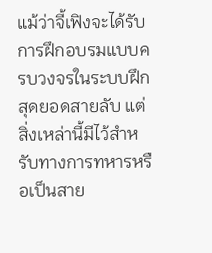แม้ว่าจี้เฟิงจะได้รับการฝึกอบรมแบบครบวงจรในระบบฝึกสุดยอดสายลับ แต่สิ่งเหล่านี้มีไว้สำหรับทางการทหารหรือเป็นสาย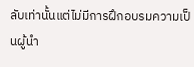ลับเท่านั้นแต่ไม่มีการฝึกอบรมความเป็นผู้นำ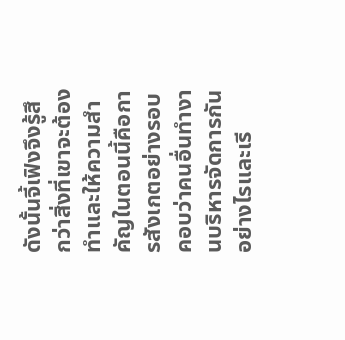ดังนั้นจี้เฟิงจึงรู้สึกว่าสิ่งที่เขาจะต้องทำและให้ความสำคัญในตอนนี้คือการสังเกตอย่างรอบคอบว่าคนอื่นทำงานบริหารจัดการกันอย่างไรและเรี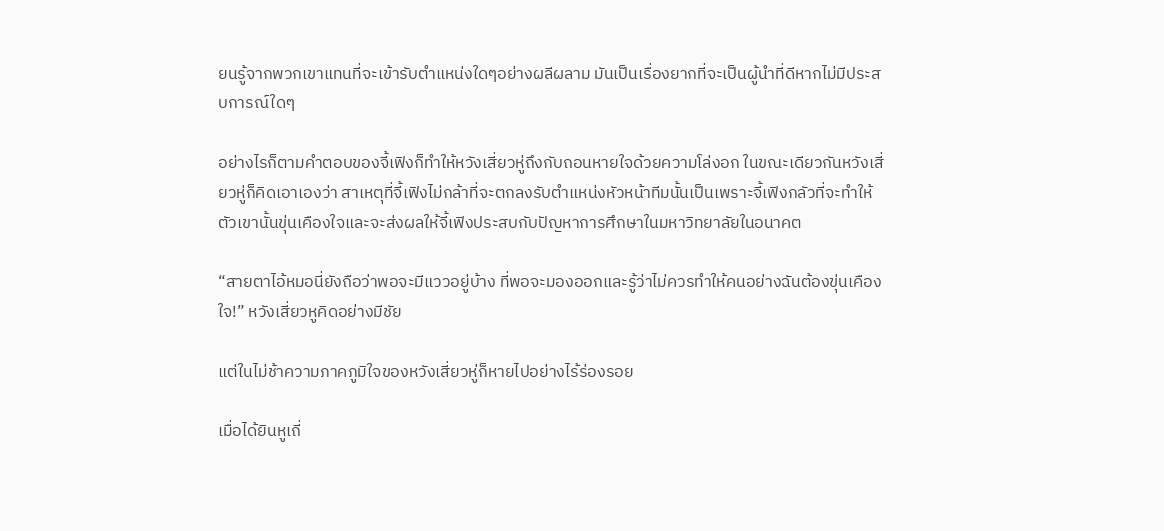ยนรู้จากพวกเขาแทนที่จะเข้ารับตำแหน่งใดๆอย่างผลีผลาม มันเป็นเรื่องยากที่จะเป็นผู้นำที่ดีหากไม่มีประสบการณ์ใดๆ

อย่างไรก็ตามคำตอบของจี้เฟิงก็ทำให้หวังเสี่ยวหู่ถึงกับถอนหายใจด้วยความโล่งอก ในขณะเดียวกันหวังเสี่ยวหู่ก็คิดเอาเองว่า สาเหตุที่จี้เฟิงไม่กล้าที่จะตกลงรับตำแหน่งหัวหน้าทีมนั้นเป็นเพราะจี้เฟิงกลัวที่จะทำให้ตัวเขานั้นขุ่นเคืองใจและจะส่งผลให้จี้เฟิงประสบกับปัญหาการศึกษาในมหาวิทยาลัยในอนาคต

“สายตาไอ้หมอนี่ยังถือว่าพอจะมีแววอยู่บ้าง ที่พอจะมองออกและรู้ว่าไม่ควรทำให้คนอย่างฉันต้องขุ่นเคืองใจ!” หวังเสี่ยวหูคิดอย่างมีชัย

แต่ในไม่ช้าความภาคภูมิใจของหวังเสี่ยวหู่ก็หายไปอย่างไร้ร่องรอย

เมื่อได้ยินหูเถี่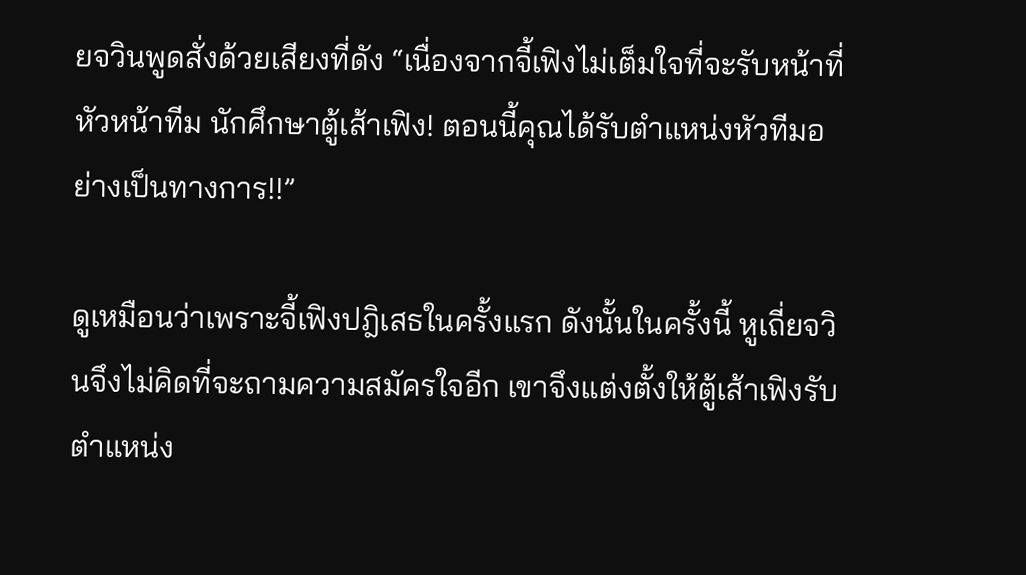ยจวินพูดสั่งด้วยเสียงที่ดัง “เนื่องจากจี้เฟิงไม่เต็มใจที่จะรับหน้าที่หัวหน้าทีม นักศึกษาตู้เส้าเฟิง! ตอนนี้คุณได้รับตำแหน่งหัวทีมอย่างเป็นทางการ!!”

ดูเหมือนว่าเพราะจี้เฟิงปฎิเสธในครั้งแรก ดังนั้นในครั้งนี้ หูเถี่ยจวินจึงไม่คิดที่จะถามความสมัครใจอีก เขาจึงแต่งตั้งให้ตู้เส้าเฟิงรับตำแหน่ง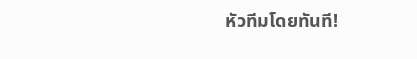หัวทีมโดยทันที!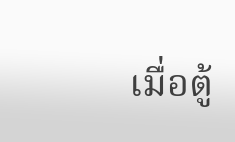เมื่อตู้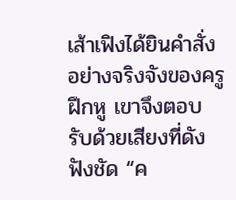เส้าเฟิงได้ยินคำสั่งอย่างจริงจังของครูฝึกหู เขาจึงตอบรับด้วยเสียงที่ดังฟังชัด “ค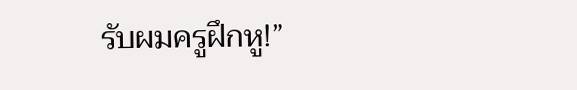รับผมครูฝึกหู!”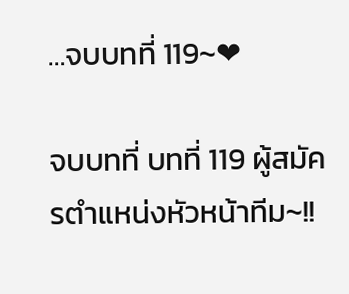…จบบทที่ 119~❤

จบบทที่ บทที่ 119 ผู้สมัครตำแหน่งหัวหน้าทีม~!!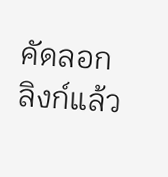คัดลอกลิงก์แล้ว